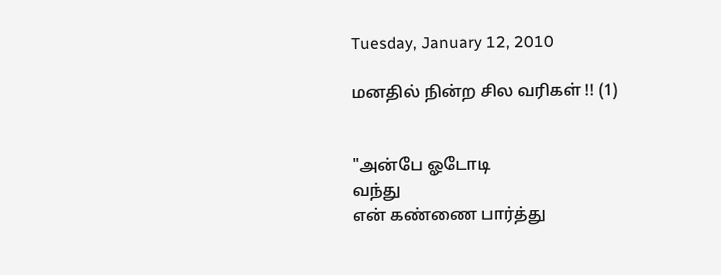Tuesday, January 12, 2010

மனதில் நின்ற சில வரிகள் !! (1)


"அன்பே ஓடோடி
வந்து
என் கண்ணை பார்த்து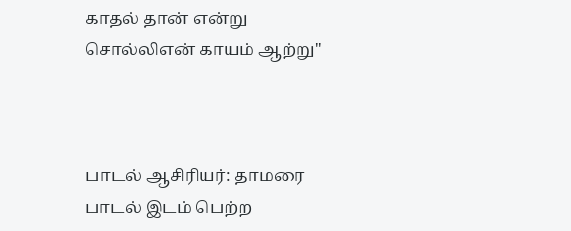காதல் தான் என்று
சொல்லிஎன் காயம் ஆற்று"



பாடல் ஆசிரியர்: தாமரை
பாடல் இடம் பெற்ற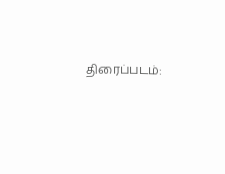திரைப்படம்: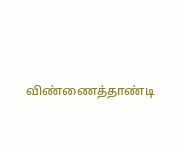விண்ணைத்தாண்டி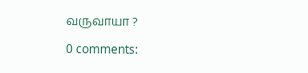வருவாயா ?

0 comments: